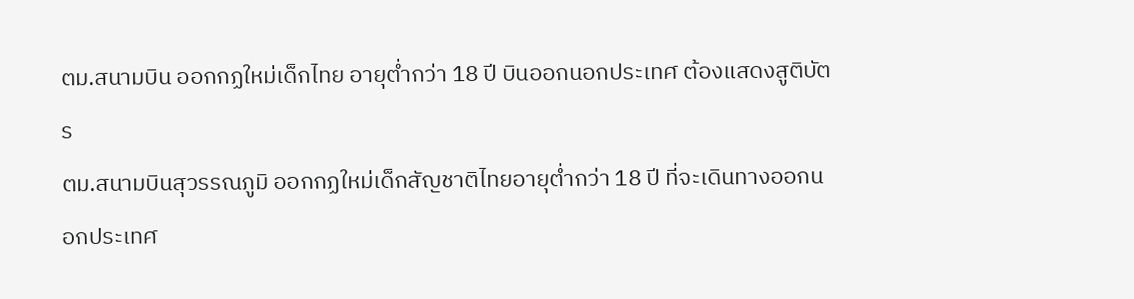ตม.สนามบิน ออกกฏใหม่เด็กไทย อายุต่ำกว่า 18 ปี บินออกนอกประเทศ ต้องแสดงสูติบัตร
ตม.สนามบินสุวรรณภูมิ ออกกฏใหม่เด็กสัญชาติไทยอายุต่ำกว่า 18 ปี ที่จะเดินทางออกนอกประเทศ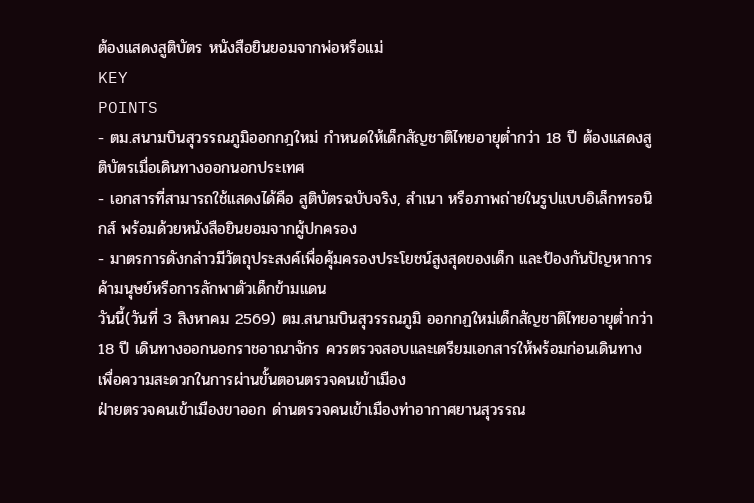ต้องแสดงสูติบัตร หนังสือยินยอมจากพ่อหรือแม่
KEY
POINTS
- ตม.สนามบินสุวรรณภูมิออกกฎใหม่ กำหนดให้เด็กสัญชาติไทยอายุต่ำกว่า 18 ปี ต้องแสดงสูติบัตรเมื่อเดินทางออกนอกประเทศ
- เอกสารที่สามารถใช้แสดงได้คือ สูติบัตรฉบับจริง, สำเนา หรือภาพถ่ายในรูปแบบอิเล็กทรอนิกส์ พร้อมด้วยหนังสือยินยอมจากผู้ปกครอง
- มาตรการดังกล่าวมีวัตถุประสงค์เพื่อคุ้มครองประโยชน์สูงสุดของเด็ก และป้องกันปัญหาการค้ามนุษย์หรือการลักพาตัวเด็กข้ามแดน
วันนี้(วันที่ 3 สิงหาคม 2569) ตม.สนามบินสุวรรณภูมิ ออกกฏใหม่เด็กสัญชาติไทยอายุต่ำกว่า 18 ปี เดินทางออกนอกราชอาณาจักร ควรตรวจสอบและเตรียมเอกสารให้พร้อมก่อนเดินทาง เพื่อความสะดวกในการผ่านขั้นตอนตรวจคนเข้าเมือง
ฝ่ายตรวจคนเข้าเมืองขาออก ด่านตรวจคนเข้าเมืองท่าอากาศยานสุวรรณ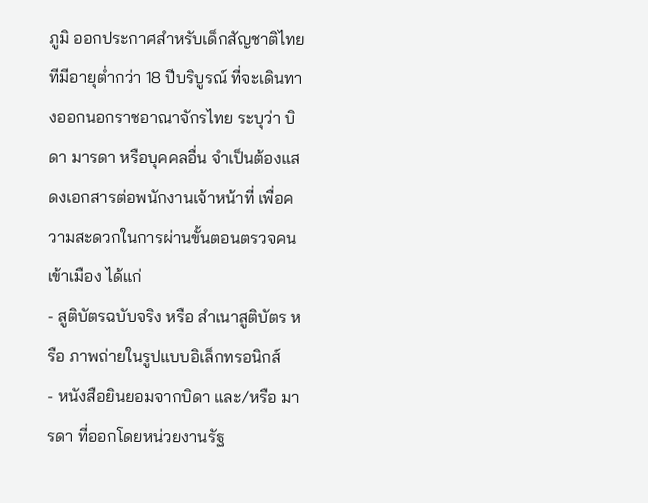ภูมิ ออกประกาศสำหรับเด็กสัญชาติไทยทีมีอายุต่ำกว่า 18 ปีบริบูรณ์ ที่จะเดินทางออกนอกราชอาณาจักรไทย ระบุว่า บิดา มารดา หรือบุคคลอื่น จำเป็นต้องแสดงเอกสารต่อพนักงานเจ้าหน้าที่ เพื่อความสะดวกในการผ่านขั้นตอนตรวจคนเข้าเมือง ได้แก่
- สูติบัตรฉบับจริง หรือ สำเนาสูติบัตร หรือ ภาพถ่ายในรูปแบบอิเล็กทรอนิกส์
- หนังสือยินยอมจากบิดา และ/หรือ มารดา ที่ออกโดยหน่วยงานรัฐ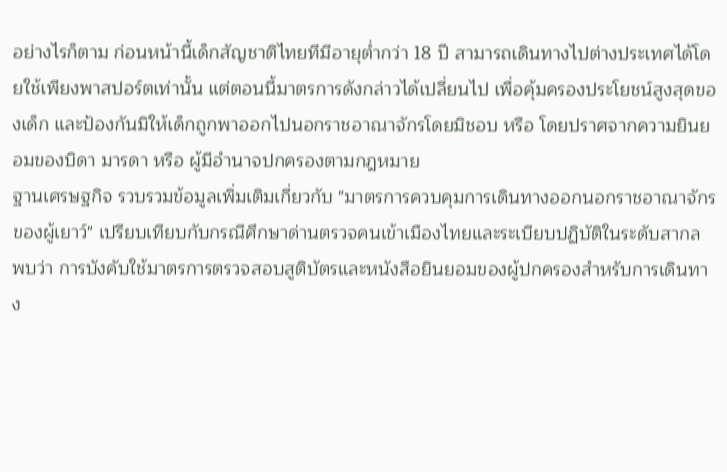อย่างไรก็ตาม ก่อนหน้านี้เด็กสัญชาติไทยทีมีอายุต่ำกว่า 18 ปี สามารถเดินทางไปต่างประเทศได้โดยใช้เพียงพาสปอร์ตเท่านั้น แต่ตอนนี้มาตรการดังกล่าวได้เปลี่ยนไป เพื่อคุ้มครองประโยชน์สูงสุดของเด็ก และป้องกันมิให้เด็กถูกพาออกไปนอกราชอาณาจักรโดยมิชอบ หรือ โดยปราศจากความยินยอมของบิดา มารดา หรือ ผู้มีอำนาจปกครองตามกฎหมาย
ฐานเศรษฐกิจ รวบรวมข้อมูลเพิ่มเติมเกี่ยวกับ "มาตรการควบคุมการเดินทางออกนอกราชอาณาจักรของผู้เยาว์" เปรียบเทียบกับกรณีศึกษาด่านตรวจคนเข้าเมืองไทยและระเบียบปฏิบัติในระดับสากล
พบว่า การบังคับใช้มาตรการตรวจสอบสูติบัตรและหนังสือยินยอมของผู้ปกครองสำหรับการเดินทาง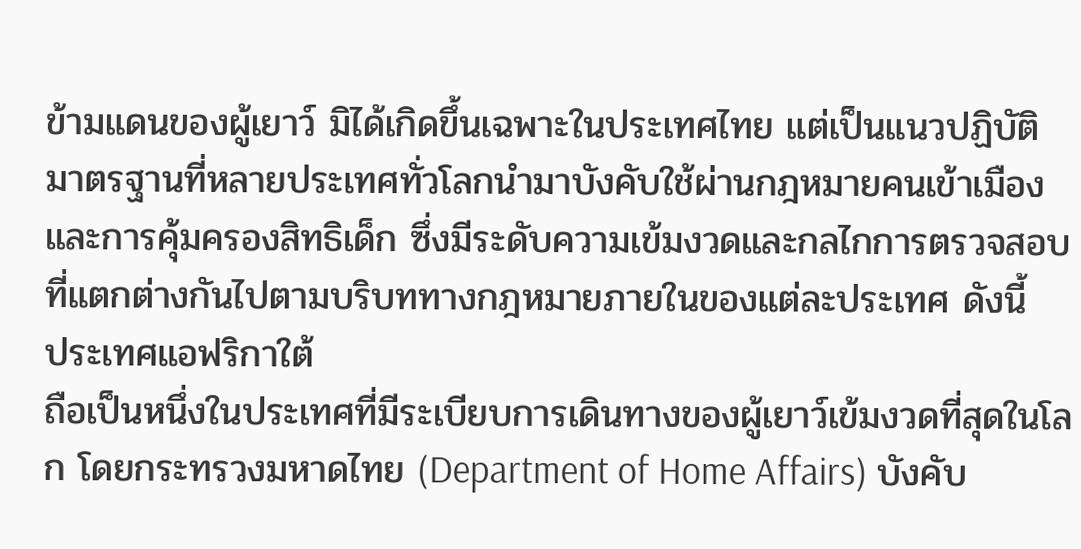ข้ามแดนของผู้เยาว์ มิได้เกิดขึ้นเฉพาะในประเทศไทย แต่เป็นแนวปฏิบัติมาตรฐานที่หลายประเทศทั่วโลกนำมาบังคับใช้ผ่านกฎหมายคนเข้าเมืองและการคุ้มครองสิทธิเด็ก ซึ่งมีระดับความเข้มงวดและกลไกการตรวจสอบที่แตกต่างกันไปตามบริบททางกฎหมายภายในของแต่ละประเทศ ดังนี้
ประเทศแอฟริกาใต้
ถือเป็นหนึ่งในประเทศที่มีระเบียบการเดินทางของผู้เยาว์เข้มงวดที่สุดในโลก โดยกระทรวงมหาดไทย (Department of Home Affairs) บังคับ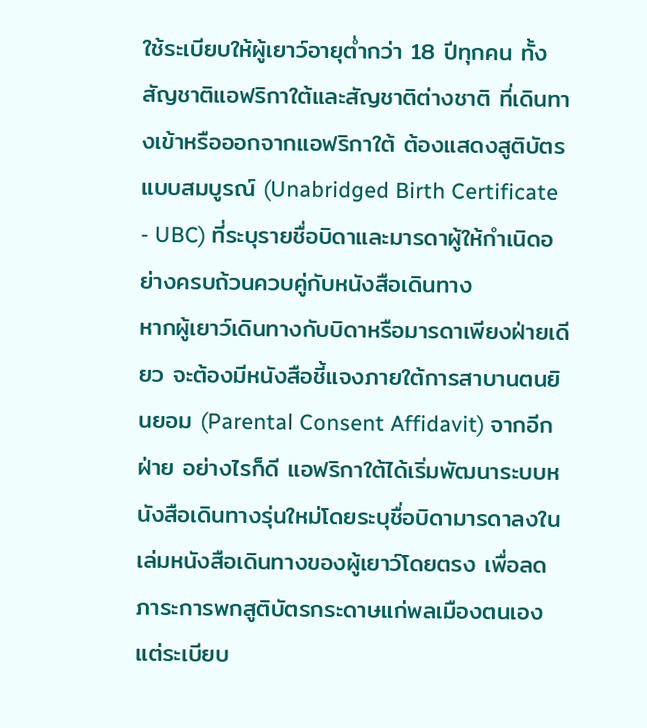ใช้ระเบียบให้ผู้เยาว์อายุต่ำกว่า 18 ปีทุกคน ทั้งสัญชาติแอฟริกาใต้และสัญชาติต่างชาติ ที่เดินทางเข้าหรือออกจากแอฟริกาใต้ ต้องแสดงสูติบัตรแบบสมบูรณ์ (Unabridged Birth Certificate - UBC) ที่ระบุรายชื่อบิดาและมารดาผู้ให้กำเนิดอย่างครบถ้วนควบคู่กับหนังสือเดินทาง
หากผู้เยาว์เดินทางกับบิดาหรือมารดาเพียงฝ่ายเดียว จะต้องมีหนังสือชี้แจงภายใต้การสาบานตนยินยอม (Parental Consent Affidavit) จากอีกฝ่าย อย่างไรก็ดี แอฟริกาใต้ได้เริ่มพัฒนาระบบหนังสือเดินทางรุ่นใหม่โดยระบุชื่อบิดามารดาลงในเล่มหนังสือเดินทางของผู้เยาว์โดยตรง เพื่อลดภาระการพกสูติบัตรกระดาษแก่พลเมืองตนเอง แต่ระเบียบ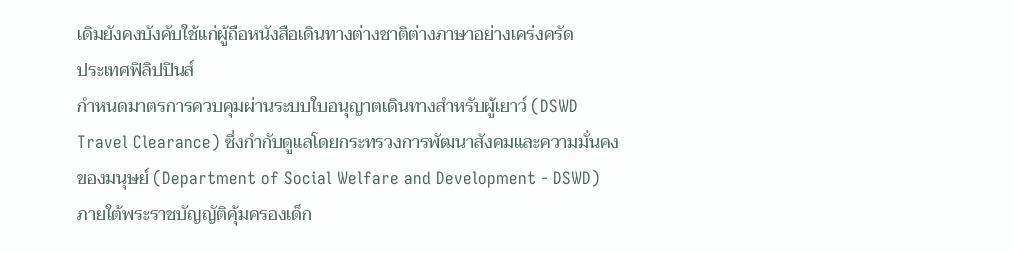เดิมยังคงบังคับใช้แก่ผู้ถือหนังสือเดินทางต่างชาติต่างภาษาอย่างเคร่งครัด
ประเทศฟิลิปปินส์
กำหนดมาตรการควบคุมผ่านระบบใบอนุญาตเดินทางสำหรับผู้เยาว์ (DSWD Travel Clearance) ซึ่งกำกับดูแลโดยกระทรวงการพัฒนาสังคมและความมั่นคงของมนุษย์ (Department of Social Welfare and Development - DSWD) ภายใต้พระราชบัญญัติคุ้มครองเด็ก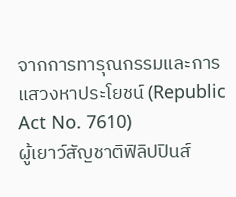จากการทารุณกรรมและการแสวงหาประโยชน์ (Republic Act No. 7610)
ผู้เยาว์สัญชาติฟิลิปปินส์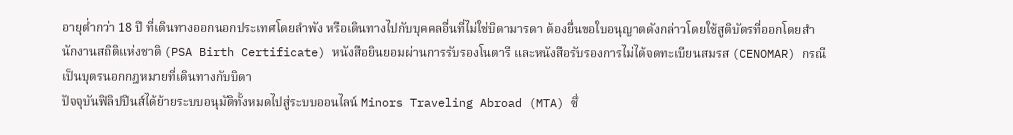อายุต่ำกว่า 18 ปี ที่เดินทางออกนอกประเทศโดยลำพัง หรือเดินทางไปกับบุคคลอื่นที่ไม่ใช่บิดามารดา ต้องยื่นขอใบอนุญาตดังกล่าวโดยใช้สูติบัตรที่ออกโดยสำนักงานสถิติแห่งชาติ (PSA Birth Certificate) หนังสือยินยอมผ่านการรับรองโนตารี และหนังสือรับรองการไม่ได้จดทะเบียนสมรส (CENOMAR) กรณีเป็นบุตรนอกกฎหมายที่เดินทางกับบิดา
ปัจจุบันฟิลิปปินส์ได้ย้ายระบบอนุมัติทั้งหมดไปสู่ระบบออนไลน์ Minors Traveling Abroad (MTA) ซึ่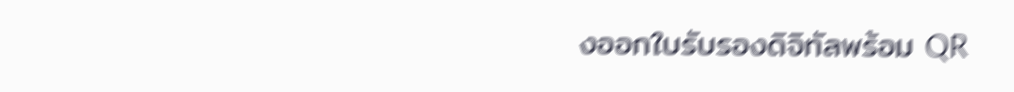งออกใบรับรองดิจิทัลพร้อม QR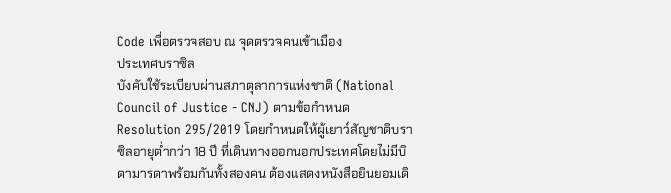Code เพื่อตรวจสอบ ณ จุดตรวจคนเข้าเมือง
ประเทศบราซิล
บังคับใช้ระเบียบผ่านสภาตุลาการแห่งชาติ (National Council of Justice - CNJ) ตามข้อกำหนด Resolution 295/2019 โดยกำหนดให้ผู้เยาว์สัญชาติบราซิลอายุต่ำกว่า 18 ปี ที่เดินทางออกนอกประเทศโดยไม่มีบิดามารดาพร้อมกันทั้งสองคน ต้องแสดงหนังสือยินยอมเดิ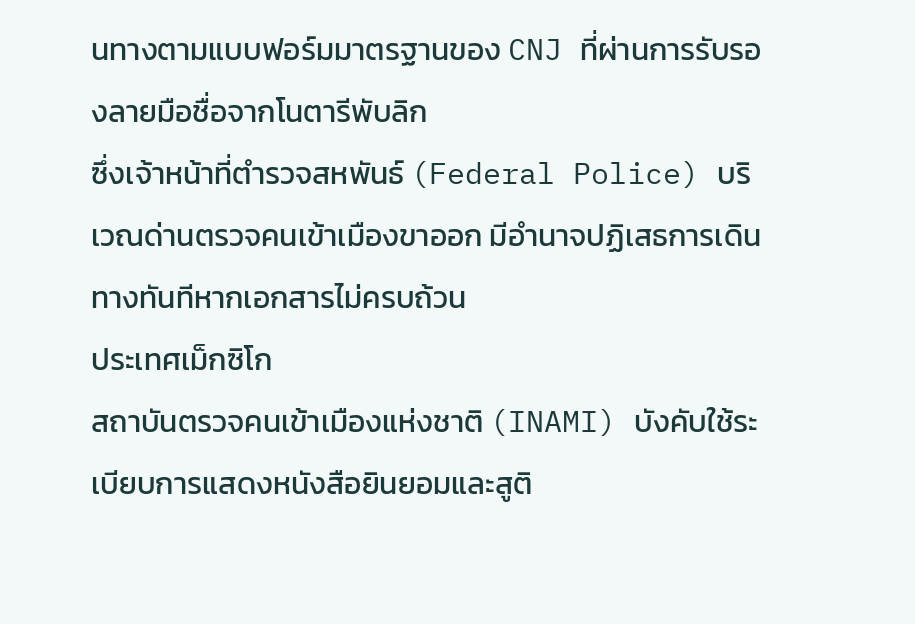นทางตามแบบฟอร์มมาตรฐานของ CNJ ที่ผ่านการรับรองลายมือชื่อจากโนตารีพับลิก
ซึ่งเจ้าหน้าที่ตำรวจสหพันธ์ (Federal Police) บริเวณด่านตรวจคนเข้าเมืองขาออก มีอำนาจปฏิเสธการเดินทางทันทีหากเอกสารไม่ครบถ้วน
ประเทศเม็กซิโก
สถาบันตรวจคนเข้าเมืองแห่งชาติ (INAMI) บังคับใช้ระเบียบการแสดงหนังสือยินยอมและสูติ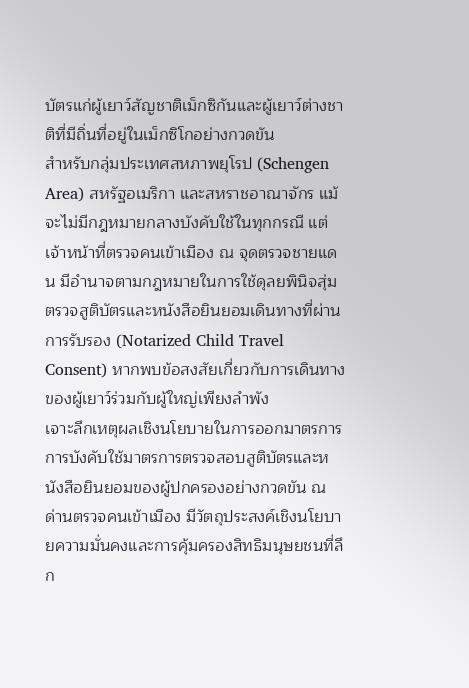บัตรแก่ผู้เยาว์สัญชาติเม็กซิกันและผู้เยาว์ต่างชาติที่มีถิ่นที่อยู่ในเม็กซิโกอย่างกวดขัน
สำหรับกลุ่มประเทศสหภาพยุโรป (Schengen Area) สหรัฐอเมริกา และสหราชอาณาจักร แม้จะไม่มีกฎหมายกลางบังคับใช้ในทุกกรณี แต่เจ้าหน้าที่ตรวจคนเข้าเมือง ณ จุดตรวจชายแดน มีอำนาจตามกฎหมายในการใช้ดุลยพินิจสุ่มตรวจสูติบัตรและหนังสือยินยอมเดินทางที่ผ่านการรับรอง (Notarized Child Travel Consent) หากพบข้อสงสัยเกี่ยวกับการเดินทางของผู้เยาว์ร่วมกับผู้ใหญ่เพียงลำพัง
เจาะลึกเหตุผลเชิงนโยบายในการออกมาตรการ
การบังคับใช้มาตรการตรวจสอบสูติบัตรและหนังสือยินยอมของผู้ปกครองอย่างกวดขัน ณ ด่านตรวจคนเข้าเมือง มีวัตถุประสงค์เชิงนโยบายความมั่นคงและการคุ้มครองสิทธิมนุษยชนที่ลึก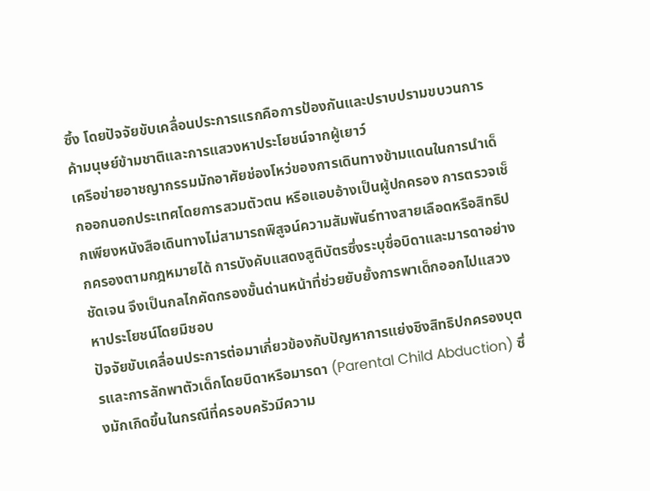ซึ้ง โดยปัจจัยขับเคลื่อนประการแรกคือการป้องกันและปราบปรามขบวนการค้ามนุษย์ข้ามชาติและการแสวงหาประโยชน์จากผู้เยาว์
เครือข่ายอาชญากรรมมักอาศัยช่องโหว่ของการเดินทางข้ามแดนในการนำเด็กออกนอกประเทศโดยการสวมตัวตน หรือแอบอ้างเป็นผู้ปกครอง การตรวจเช็กเพียงหนังสือเดินทางไม่สามารถพิสูจน์ความสัมพันธ์ทางสายเลือดหรือสิทธิปกครองตามกฎหมายได้ การบังคับแสดงสูติบัตรซึ่งระบุชื่อบิดาและมารดาอย่างชัดเจน จึงเป็นกลไกคัดกรองขั้นด่านหน้าที่ช่วยยับยั้งการพาเด็กออกไปแสวงหาประโยชน์โดยมิชอบ
ปัจจัยขับเคลื่อนประการต่อมาเกี่ยวข้องกับปัญหาการแย่งชิงสิทธิปกครองบุตรและการลักพาตัวเด็กโดยบิดาหรือมารดา (Parental Child Abduction) ซึ่งมักเกิดขึ้นในกรณีที่ครอบครัวมีความ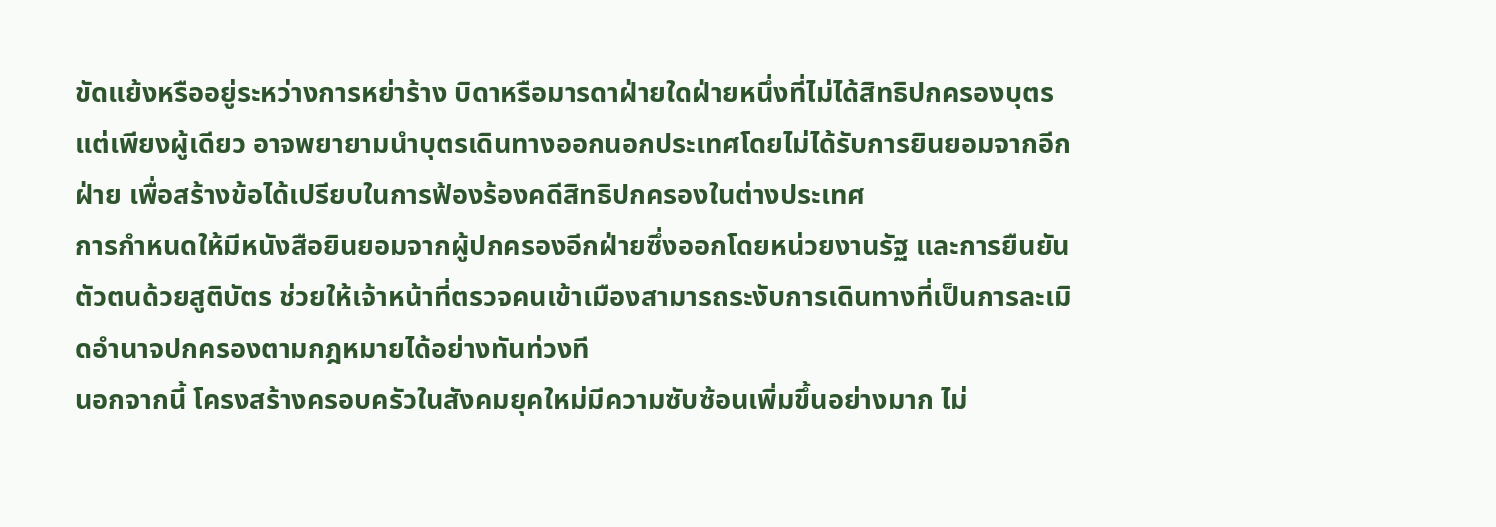ขัดแย้งหรืออยู่ระหว่างการหย่าร้าง บิดาหรือมารดาฝ่ายใดฝ่ายหนึ่งที่ไม่ได้สิทธิปกครองบุตรแต่เพียงผู้เดียว อาจพยายามนำบุตรเดินทางออกนอกประเทศโดยไม่ได้รับการยินยอมจากอีกฝ่าย เพื่อสร้างข้อได้เปรียบในการฟ้องร้องคดีสิทธิปกครองในต่างประเทศ
การกำหนดให้มีหนังสือยินยอมจากผู้ปกครองอีกฝ่ายซึ่งออกโดยหน่วยงานรัฐ และการยืนยันตัวตนด้วยสูติบัตร ช่วยให้เจ้าหน้าที่ตรวจคนเข้าเมืองสามารถระงับการเดินทางที่เป็นการละเมิดอำนาจปกครองตามกฎหมายได้อย่างทันท่วงที
นอกจากนี้ โครงสร้างครอบครัวในสังคมยุคใหม่มีความซับซ้อนเพิ่มขึ้นอย่างมาก ไม่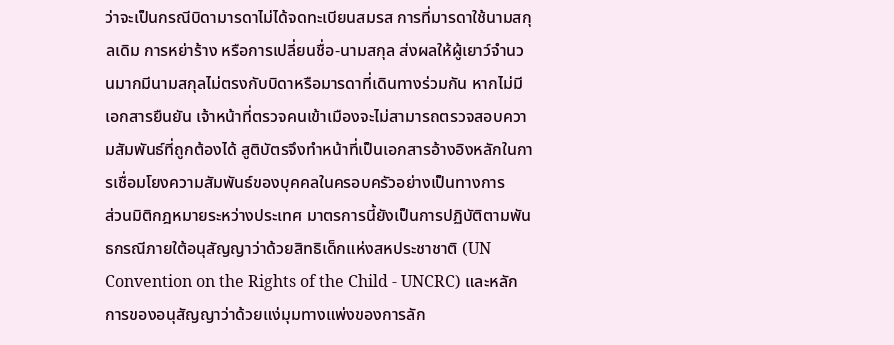ว่าจะเป็นกรณีบิดามารดาไม่ได้จดทะเบียนสมรส การที่มารดาใช้นามสกุลเดิม การหย่าร้าง หรือการเปลี่ยนชื่อ-นามสกุล ส่งผลให้ผู้เยาว์จำนวนมากมีนามสกุลไม่ตรงกับบิดาหรือมารดาที่เดินทางร่วมกัน หากไม่มีเอกสารยืนยัน เจ้าหน้าที่ตรวจคนเข้าเมืองจะไม่สามารถตรวจสอบความสัมพันธ์ที่ถูกต้องได้ สูติบัตรจึงทำหน้าที่เป็นเอกสารอ้างอิงหลักในการเชื่อมโยงความสัมพันธ์ของบุคคลในครอบครัวอย่างเป็นทางการ
ส่วนมิติกฎหมายระหว่างประเทศ มาตรการนี้ยังเป็นการปฏิบัติตามพันธกรณีภายใต้อนุสัญญาว่าด้วยสิทธิเด็กแห่งสหประชาชาติ (UN Convention on the Rights of the Child - UNCRC) และหลักการของอนุสัญญาว่าด้วยแง่มุมทางแพ่งของการลัก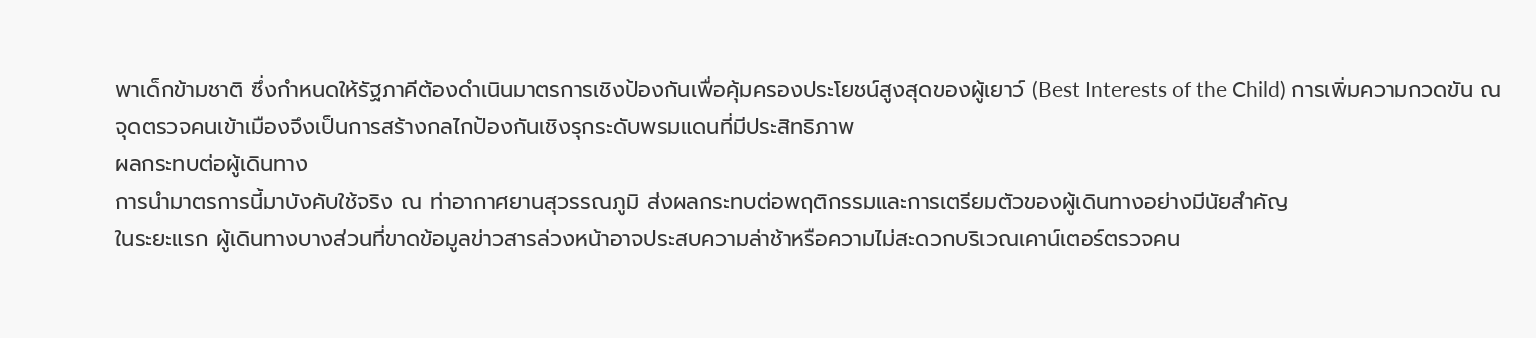พาเด็กข้ามชาติ ซึ่งกำหนดให้รัฐภาคีต้องดำเนินมาตรการเชิงป้องกันเพื่อคุ้มครองประโยชน์สูงสุดของผู้เยาว์ (Best Interests of the Child) การเพิ่มความกวดขัน ณ จุดตรวจคนเข้าเมืองจึงเป็นการสร้างกลไกป้องกันเชิงรุกระดับพรมแดนที่มีประสิทธิภาพ
ผลกระทบต่อผู้เดินทาง
การนำมาตรการนี้มาบังคับใช้จริง ณ ท่าอากาศยานสุวรรณภูมิ ส่งผลกระทบต่อพฤติกรรมและการเตรียมตัวของผู้เดินทางอย่างมีนัยสำคัญ
ในระยะแรก ผู้เดินทางบางส่วนที่ขาดข้อมูลข่าวสารล่วงหน้าอาจประสบความล่าช้าหรือความไม่สะดวกบริเวณเคาน์เตอร์ตรวจคน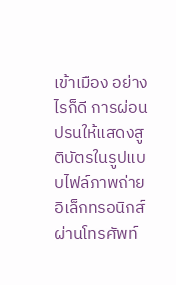เข้าเมือง อย่างไรก็ดี การผ่อนปรนให้แสดงสูติบัตรในรูปแบบไฟล์ภาพถ่ายอิเล็กทรอนิกส์ผ่านโทรศัพท์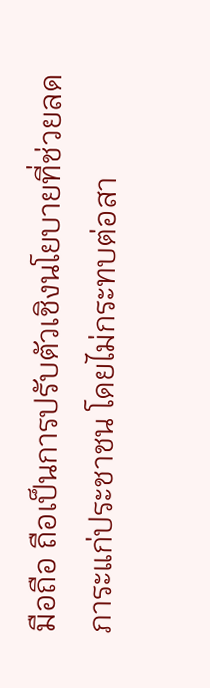มือถือ ถือเป็นการปรับตัวเชิงนโยบายที่ช่วยลดภาระแก่ประชาชน โดยไม่กระทบต่อสา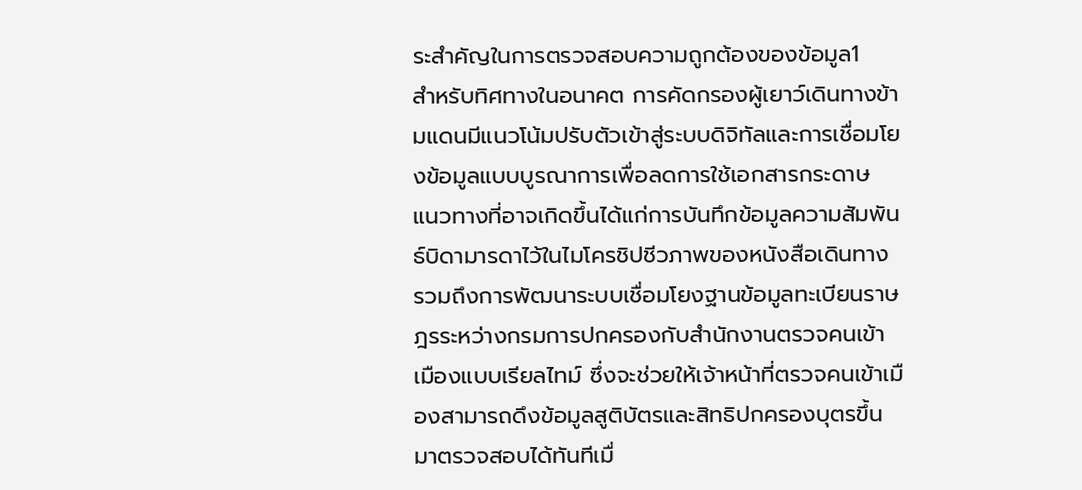ระสำคัญในการตรวจสอบความถูกต้องของข้อมูล1
สำหรับทิศทางในอนาคต การคัดกรองผู้เยาว์เดินทางข้ามแดนมีแนวโน้มปรับตัวเข้าสู่ระบบดิจิทัลและการเชื่อมโยงข้อมูลแบบบูรณาการเพื่อลดการใช้เอกสารกระดาษ
แนวทางที่อาจเกิดขึ้นได้แก่การบันทึกข้อมูลความสัมพันธ์บิดามารดาไว้ในไมโครชิปชีวภาพของหนังสือเดินทาง รวมถึงการพัฒนาระบบเชื่อมโยงฐานข้อมูลทะเบียนราษฎรระหว่างกรมการปกครองกับสำนักงานตรวจคนเข้าเมืองแบบเรียลไทม์ ซึ่งจะช่วยให้เจ้าหน้าที่ตรวจคนเข้าเมืองสามารถดึงข้อมูลสูติบัตรและสิทธิปกครองบุตรขึ้นมาตรวจสอบได้ทันทีเมื่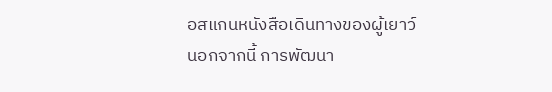อสแกนหนังสือเดินทางของผู้เยาว์
นอกจากนี้ การพัฒนา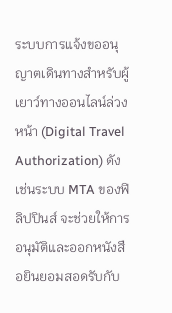ระบบการแจ้งขออนุญาตเดินทางสำหรับผู้เยาว์ทางออนไลน์ล่วงหน้า (Digital Travel Authorization) ดังเช่นระบบ MTA ของฟิลิปปินส์ จะช่วยให้การอนุมัติและออกหนังสือยินยอมสอดรับกับ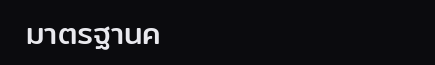มาตรฐานค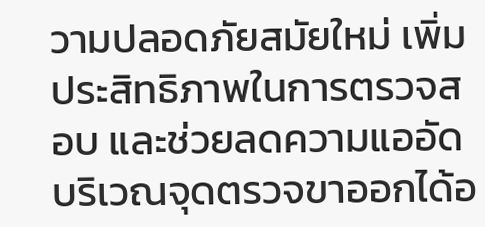วามปลอดภัยสมัยใหม่ เพิ่มประสิทธิภาพในการตรวจสอบ และช่วยลดความแออัดบริเวณจุดตรวจขาออกได้อ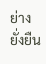ย่างยั่งยืน